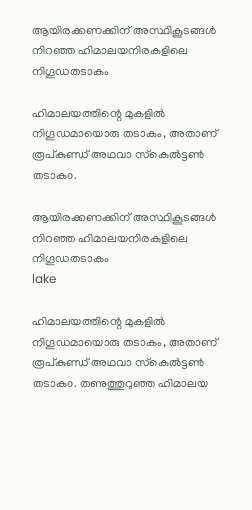ആയിരക്കണക്കിന് അസ്ഥികൂടങ്ങള്‍ നിറഞ്ഞ ഹിമാലയനിരകളിലെ നിഗൂഡതടാകം

ഹിമാലയത്തിന്റെ മുകളില്‍ നിഗൂഡമായൊരു തടാകം, അതാണ്‌ രൂപ്കുണ്ഡ് അഥവാ സ്‌കെല്‍ട്ടണ്‍ തടാക൦.

ആയിരക്കണക്കിന് അസ്ഥികൂടങ്ങള്‍ നിറഞ്ഞ ഹിമാലയനിരകളിലെ നിഗൂഡതടാകം
lake

ഹിമാലയത്തിന്റെ മുകളില്‍ നിഗൂഡമായൊരു തടാകം, അതാണ്‌ രൂപ്കുണ്ഡ് അഥവാ സ്‌കെല്‍ട്ടണ്‍ തടാക൦. തണുത്തുറുഞ്ഞ ഹിമാലയ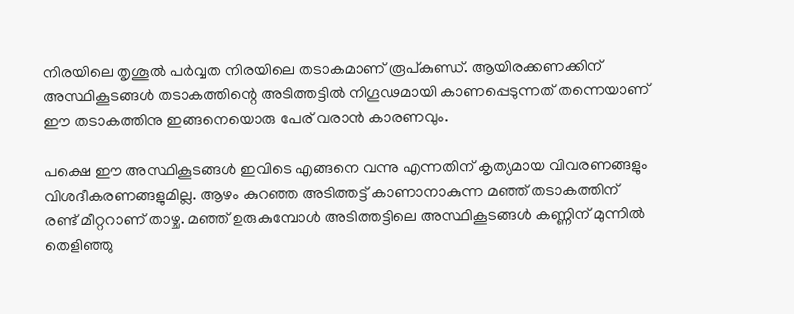നിരയിലെ തൃശൂല്‍ പര്‍വ്വത നിരയിലെ തടാകമാണ് രൂപ്കുണ്ഡ്. ആയിരക്കണക്കിന് അസ്ഥികൂടങ്ങള്‍ തടാകത്തിന്റെ അടിത്തട്ടില്‍ നിഗൂഢമായി കാണപ്പെടുന്നത് തന്നെയാണ് ഈ തടാകത്തിനു ഇങ്ങനെയൊരു പേര് വരാന്‍ കാരണവും.

പക്ഷെ ഈ അസ്ഥികൂടങ്ങള്‍ ഇവിടെ എങ്ങനെ വന്നു എന്നതിന് കൃത്യമായ വിവരണങ്ങളും വിശദീകരണങ്ങളുമില്ല. ആഴം കുറഞ്ഞ അടിത്തട്ട് കാണാനാകുന്ന മഞ്ഞ് തടാകത്തിന് രണ്ട് മീറ്ററാണ് താഴ്ച. മഞ്ഞ് ഉരുകുമ്പോള്‍ അടിത്തട്ടിലെ അസ്ഥികൂടങ്ങള്‍ കണ്ണിന് മുന്നില്‍ തെളിഞ്ഞു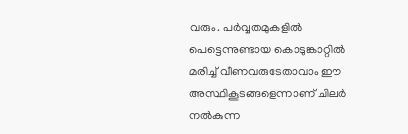വരും. പര്‍വ്വതമുകളില്‍ പെട്ടെന്നുണ്ടായ കൊടുങ്കാറ്റില്‍ മരിച്ച് വീണവരുടേതാവാം ഈ അസ്ഥികൂടങ്ങളെന്നാണ് ചിലര്‍ നല്‍കുന്ന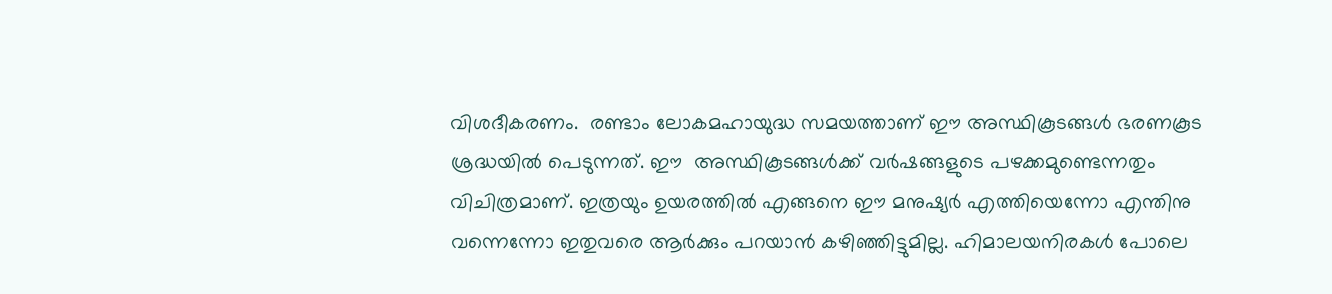വിശദീകരണം.  രണ്ടാം ലോകമഹായുദ്ധ സമയത്താണ് ഈ അസ്ഥികൂടങ്ങള്‍ ഭരണകൂട ശ്രദ്ധയില്‍ പെടുന്നത്. ഈ  അസ്ഥികൂടങ്ങള്‍ക്ക് വര്‍ഷങ്ങളുടെ പഴക്കമുണ്ടെന്നതും വിചിത്രമാണ്. ഇത്രയും ഉയരത്തില്‍ എങ്ങനെ ഈ മനുഷ്യര്‍ എത്തിയെന്നോ എന്തിനു വന്നെന്നോ ഇതുവരെ ആര്‍ക്കും പറയാന്‍ കഴിഞ്ഞിട്ടുമില്ല. ഹിമാലയനിരകള്‍ പോലെ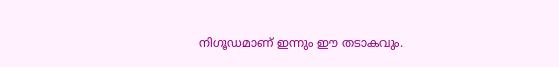നിഗൂഡമാണ് ഇന്നും ഈ തടാകവും.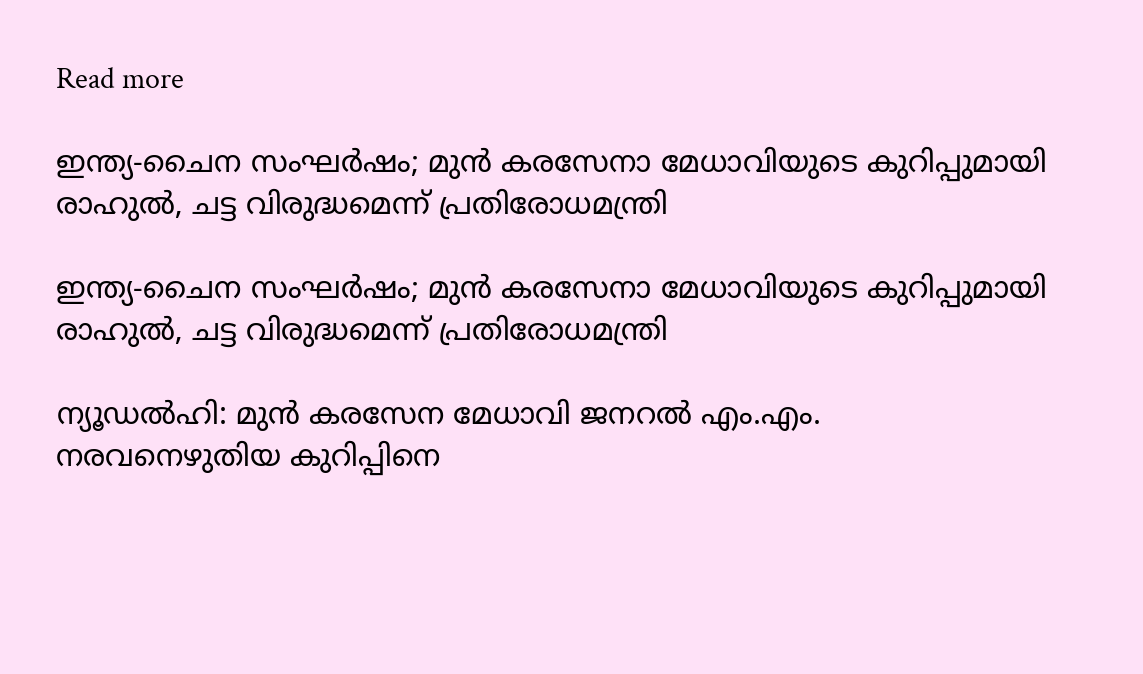Read more

ഇന്ത്യ-ചൈന സംഘർഷം; മുൻ കരസേനാ മേധാവിയുടെ കുറിപ്പുമായി രാഹുൽ, ചട്ട വിരുദ്ധമെന്ന് പ്രതിരോധമന്ത്രി

ഇന്ത്യ-ചൈന സംഘർഷം; മുൻ കരസേനാ മേധാവിയുടെ കുറിപ്പുമായി രാഹുൽ, ചട്ട വിരുദ്ധമെന്ന് പ്രതിരോധമന്ത്രി

ന്യൂഡൽഹി: മുൻ കരസേന മേധാവി ജനറൽ എം.എം. നരവനെഴുതിയ കുറിപ്പിനെ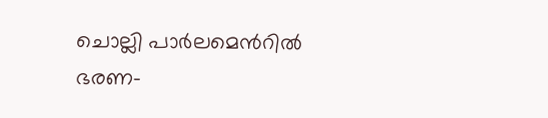ചൊല്ലി പാർലമെന്‍റിൽ ഭരണ-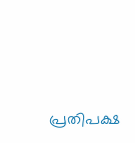പ്രതിപക്ഷ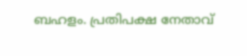ബഹളം. പ്രതിപക്ഷ നേതാവ്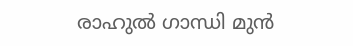രാഹുൽ ഗാന്ധി മുൻ